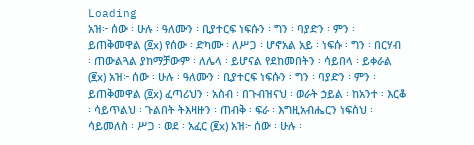Loading
አዝ፦ ሰው ፡ ሁሉ ፡ ዓለሙን ፡ ቢያተርፍ ነፍሱን ፡ ግን ፡ ባያድን ፡ ምን ፡ ይጠቅመዋል (፬x) የሰው ፡ ድካሙ ፡ ለሥጋ ፡ ሆኖአል አይ ፡ ነፍሱ ፡ ግን ፡ በርሃብ ፡ ጠውልጓል ያከማቻውም ፡ ለሌላ ፡ ይሆናል የደከመበትን ፡ ሳይበላ ፡ ይቀራል (፪x) አዝ፦ ሰው ፡ ሁሉ ፡ ዓለሙን ፡ ቢያተርፍ ነፍሱን ፡ ግን ፡ ባያድን ፡ ምን ፡ ይጠቅመዋል (፬x) ፈጣሪህን ፡ አስብ ፡ በጉብዝናህ ፡ ወራት ኃይል ፡ ከአንተ ፡ እርቆ ፡ ሳይጥልህ ፡ ጉልበት ትእዛዙን ፡ ጠብቅ ፡ ፍራ ፡ እግዚአብሔርን ነፍስህ ፡ ሳይመለስ ፡ ሥጋ ፡ ወደ ፡ አፈር (፪x) አዝ፦ ሰው ፡ ሁሉ ፡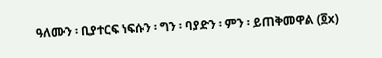ዓለሙን ፡ ቢያተርፍ ነፍሱን ፡ ግን ፡ ባያድን ፡ ምን ፡ ይጠቅመዋል (፬x)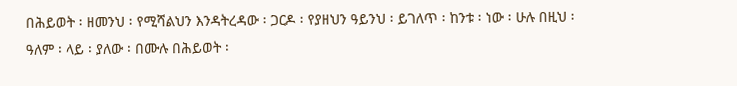በሕይወት ፡ ዘመንህ ፡ የሚሻልህን እንዳትረዳው ፡ ጋርዶ ፡ የያዘህን ዓይንህ ፡ ይገለጥ ፡ ከንቱ ፡ ነው ፡ ሁሉ በዚህ ፡ ዓለም ፡ ላይ ፡ ያለው ፡ በሙሉ በሕይወት ፡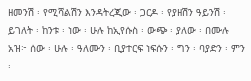ዘመንሽ ፡ የሚሻልሽን እንዳትረጂው ፡ ጋርዶ ፡ የያዘሽን ዓይንሽ ፡ ይገለት ፡ ከንቱ ፡ ነው ፡ ሁሉ ከኢየሱስ ፡ ውጭ ፡ ያለው ፡ በሙሉ አዝ፦ ሰው ፡ ሁሉ ፡ ዓለሙን ፡ ቢያተርፍ ነፍሱን ፡ ግን ፡ ባያድን ፡ ምን ፡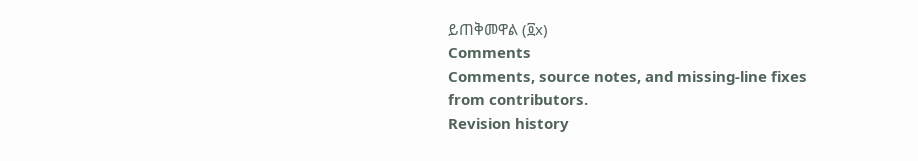ይጠቅመዋል (፬x)
Comments
Comments, source notes, and missing-line fixes from contributors.
Revision history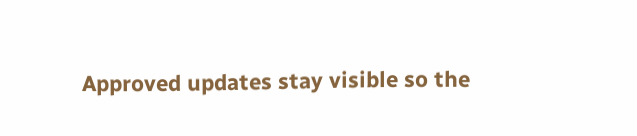Approved updates stay visible so the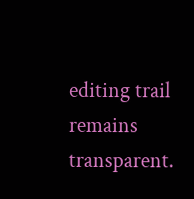editing trail remains transparent.